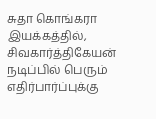சுதா கொங்கரா இயக்கத்தில், சிவகார்த்திகேயன் நடிப்பில் பெரும் எதிர்பார்ப்புக்கு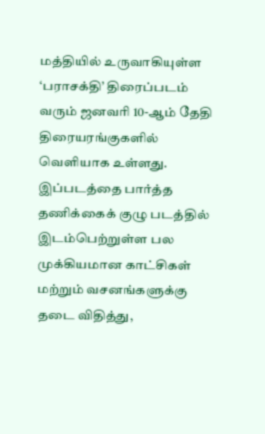மத்தியில் உருவாகியுள்ள ‘பராசக்தி’ திரைப்படம் வரும் ஜனவரி 10-ஆம் தேதி திரையரங்குகளில் வெளியாக உள்ளது.
இப்படத்தை பார்த்த தணிக்கைக் குழு படத்தில் இடம்பெற்றுள்ள பல முக்கியமான காட்சிகள் மற்றும் வசனங்களுக்கு தடை விதித்து,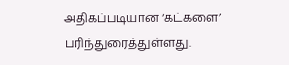அதிகப்படியான ‘கட்களை’ பரிந்துரைத்துள்ளது.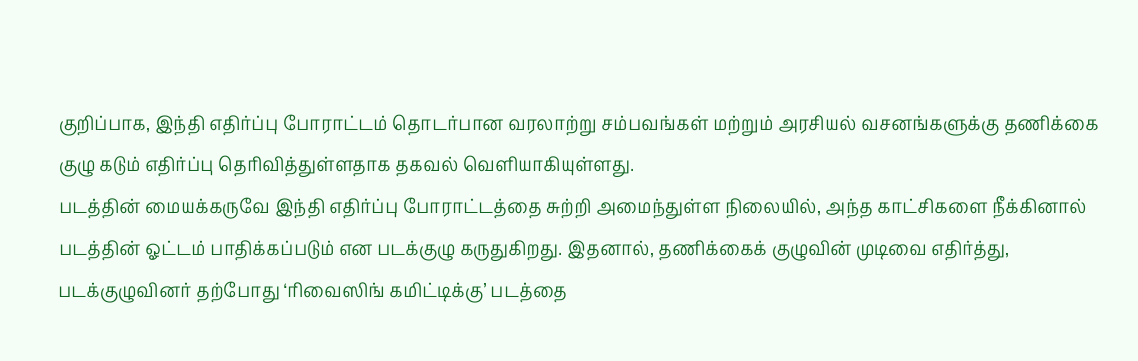குறிப்பாக, இந்தி எதிர்ப்பு போராட்டம் தொடர்பான வரலாற்று சம்பவங்கள் மற்றும் அரசியல் வசனங்களுக்கு தணிக்கை குழு கடும் எதிர்ப்பு தெரிவித்துள்ளதாக தகவல் வெளியாகியுள்ளது.
படத்தின் மையக்கருவே இந்தி எதிர்ப்பு போராட்டத்தை சுற்றி அமைந்துள்ள நிலையில், அந்த காட்சிகளை நீக்கினால் படத்தின் ஓட்டம் பாதிக்கப்படும் என படக்குழு கருதுகிறது. இதனால், தணிக்கைக் குழுவின் முடிவை எதிர்த்து, படக்குழுவினர் தற்போது ‘ரிவைஸிங் கமிட்டிக்கு’ படத்தை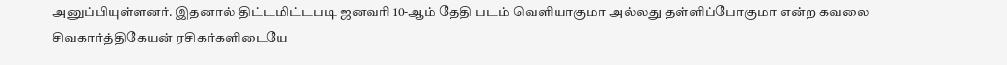அனுப்பியுள்ளனர். இதனால் திட்டமிட்டபடி ஜனவரி 10-ஆம் தேதி படம் வெளியாகுமா அல்லது தள்ளிப்போகுமா என்ற கவலை சிவகார்த்திகேயன் ரசிகர்களிடையே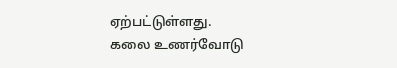ஏற்பட்டுள்ளது.
கலை உணர்வோடு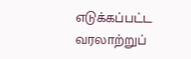எடுக்கப்பட்ட வரலாற்றுப்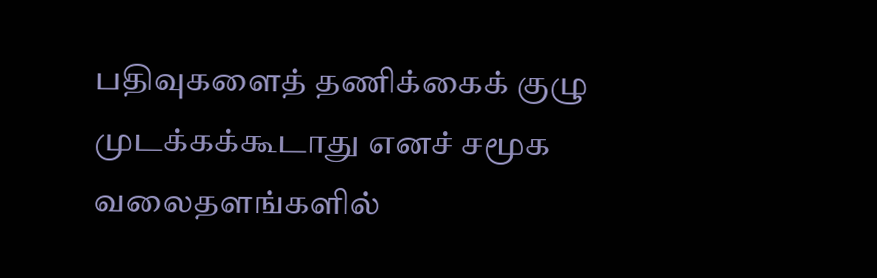பதிவுகளைத் தணிக்கைக் குழு முடக்கக்கூடாது எனச் சமூக வலைதளங்களில்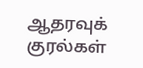ஆதரவுக் குரல்கள்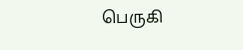பெருகி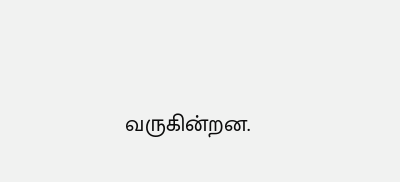வருகின்றன.